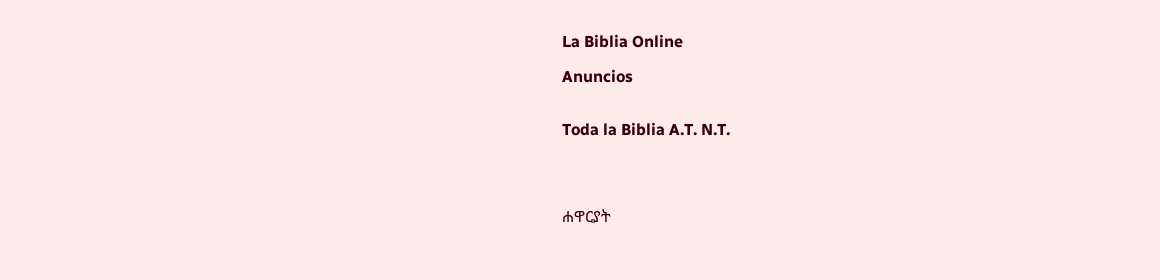La Biblia Online

Anuncios


Toda la Biblia A.T. N.T.




ሐዋርያት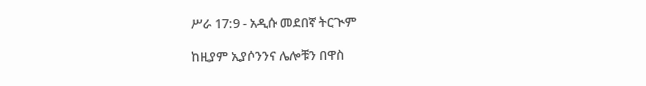ሥራ 17:9 - አዲሱ መደበኛ ትርጒም

ከዚያም ኢያሶንንና ሌሎቹን በዋስ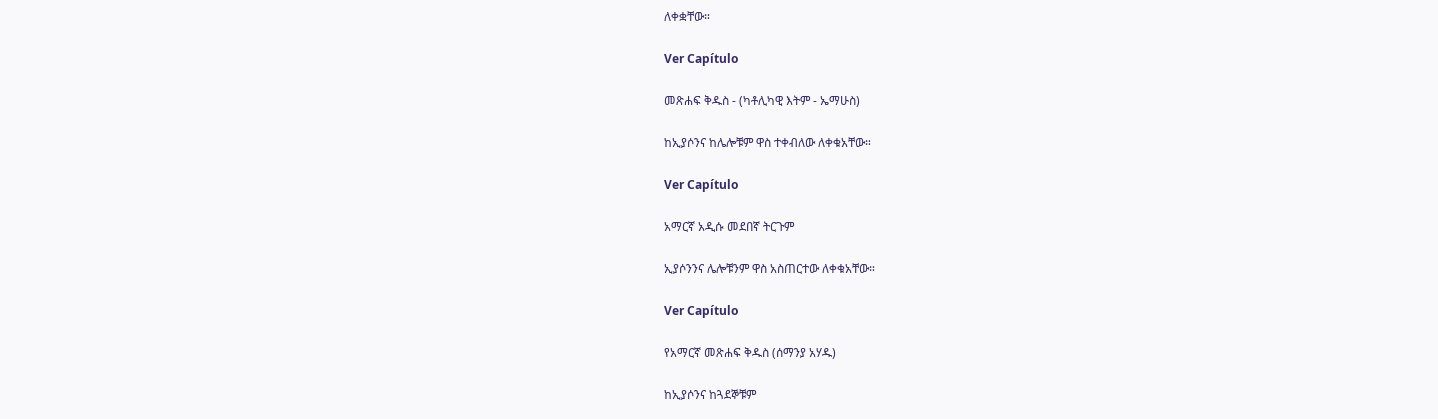ለቀቋቸው።

Ver Capítulo

መጽሐፍ ቅዱስ - (ካቶሊካዊ እትም - ኤማሁስ)

ከኢያሶንና ከሌሎቹም ዋስ ተቀብለው ለቀቁአቸው።

Ver Capítulo

አማርኛ አዲሱ መደበኛ ትርጉም

ኢያሶንንና ሌሎቹንም ዋስ አስጠርተው ለቀቁአቸው።

Ver Capítulo

የአማርኛ መጽሐፍ ቅዱስ (ሰማንያ አሃዱ)

ከኢያሶንና ከጓደኞቹም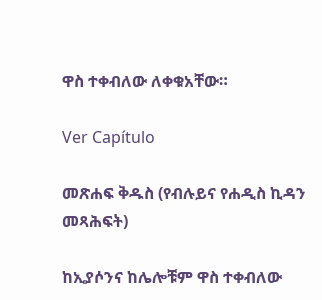ዋስ ተቀብለው ለቀቁአቸው።

Ver Capítulo

መጽሐፍ ቅዱስ (የብሉይና የሐዲስ ኪዳን መጻሕፍት)

ከኢያሶንና ከሌሎቹም ዋስ ተቀብለው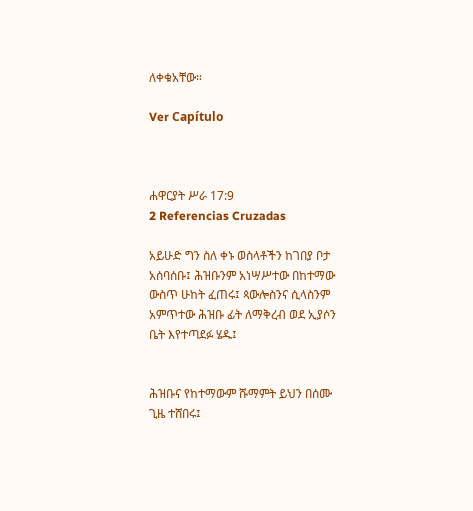ለቀቁአቸው።

Ver Capítulo



ሐዋርያት ሥራ 17:9
2 Referencias Cruzadas

አይሁድ ግን ስለ ቀኑ ወስላቶችን ከገበያ ቦታ አሰባሰቡ፤ ሕዝቡንም አነሣሥተው በከተማው ውስጥ ሁከት ፈጠሩ፤ ጳውሎስንና ሲላስንም አምጥተው ሕዝቡ ፊት ለማቅረብ ወደ ኢያሶን ቤት እየተጣደፉ ሄዱ፤


ሕዝቡና የከተማውም ሹማምት ይህን በሰሙ ጊዜ ተሸበሩ፤